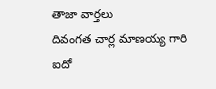తాజా వార్తలు
దివంగత చార్ల మాణయ్య గారి ఐదో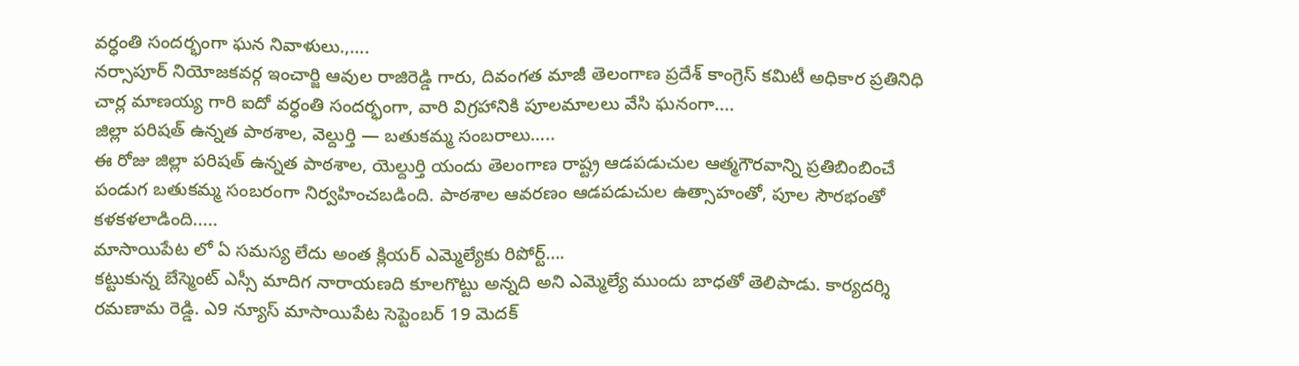వర్ధంతి సందర్భంగా ఘన నివాళులు.,….
నర్సాపూర్ నియోజకవర్గ ఇంచార్జి ఆవుల రాజిరెడ్డి గారు, దివంగత మాజీ తెలంగాణ ప్రదేశ్ కాంగ్రెస్ కమిటీ అధికార ప్రతినిధి చార్ల మాణయ్య గారి ఐదో వర్ధంతి సందర్భంగా, వారి విగ్రహానికి పూలమాలలు వేసి ఘనంగా....
జిల్లా పరిషత్ ఉన్నత పాఠశాల, వెల్దుర్తి — బతుకమ్మ సంబరాలు…..
ఈ రోజు జిల్లా పరిషత్ ఉన్నత పాఠశాల, యెల్దుర్తి యందు తెలంగాణ రాష్ట్ర ఆడపడుచుల ఆత్మగౌరవాన్ని ప్రతిబింబించే పండుగ బతుకమ్మ సంబరంగా నిర్వహించబడింది. పాఠశాల ఆవరణం ఆడపడుచుల ఉత్సాహంతో, పూల సౌరభంతో కళకళలాడింది.....
మాసాయిపేట లో ఏ సమస్య లేదు అంత క్లియర్ ఎమ్మెల్యేకు రిపోర్ట్….
కట్టుకున్న బేస్మెంట్ ఎస్సీ మాదిగ నారాయణది కూలగొట్టు అన్నది అని ఎమ్మెల్యే ముందు బాధతో తెలిపాడు. కార్యదర్శి రమణామ రెడ్డి. ఎ9 న్యూస్ మాసాయిపేట సెప్టెంబర్ 19 మెదక్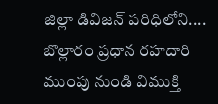జిల్లా డివిజన్ పరిధిలోని....
బొల్లారం ప్రధాన రహదారి ముంపు నుండి విముక్తి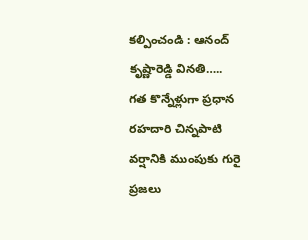కల్పించండి : ఆనంద్ కృష్ణారెడ్డి వినతి…..
గత కొన్నేళ్లుగా ప్రధాన రహదారి చిన్నపాటి వర్షానికి ముంపుకు గురై ప్రజలు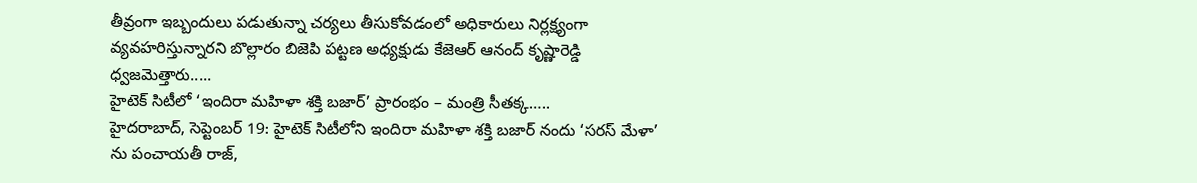తీవ్రంగా ఇబ్బందులు పడుతున్నా చర్యలు తీసుకోవడంలో అధికారులు నిర్లక్ష్యంగా వ్యవహరిస్తున్నారని బొల్లారం బిజెపి పట్టణ అధ్యక్షుడు కేజెఆర్ ఆనంద్ కృష్ణారెడ్డి ధ్వజమెత్తారు.....
హైటెక్ సిటీలో ‘ఇందిరా మహిళా శక్తి బజార్’ ప్రారంభం – మంత్రి సీతక్క…..
హైదరాబాద్, సెప్టెంబర్ 19: హైటెక్ సిటీలోని ఇందిరా మహిళా శక్తి బజార్ నందు ‘సరస్ మేళా’ ను పంచాయతీ రాజ్,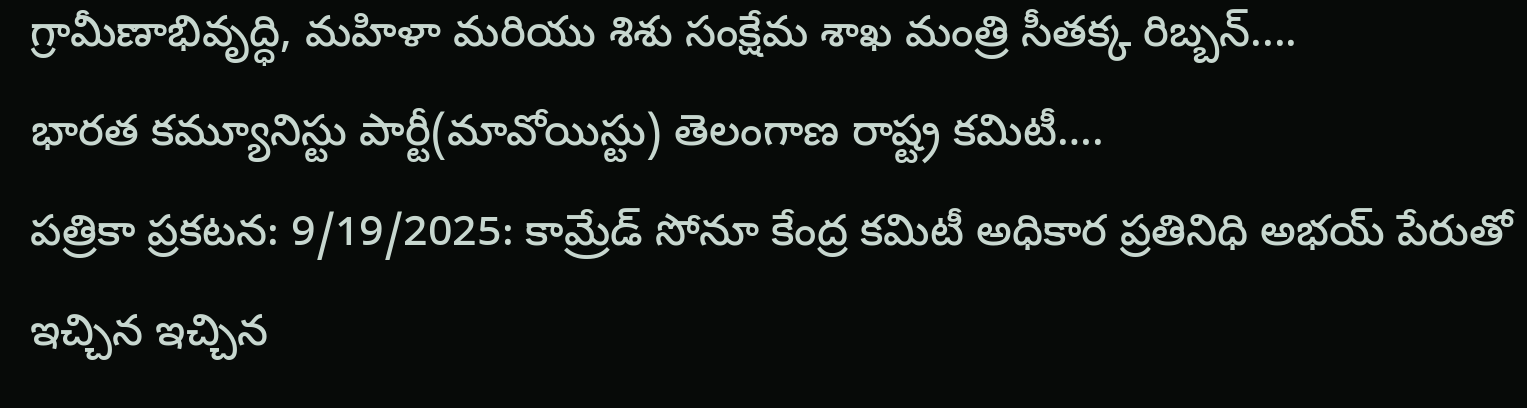గ్రామీణాభివృద్ధి, మహిళా మరియు శిశు సంక్షేమ శాఖ మంత్రి సీతక్క రిబ్బన్....
భారత కమ్యూనిస్టు పార్టీ(మావోయిస్టు) తెలంగాణ రాష్ట్ర కమిటీ….
పత్రికా ప్రకటన: 9/19/2025: కామ్రేడ్ సోనూ కేంద్ర కమిటీ అధికార ప్రతినిధి అభయ్ పేరుతో ఇచ్చిన ఇచ్చిన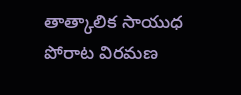తాత్కాలిక సాయుధ పోరాట విరమణ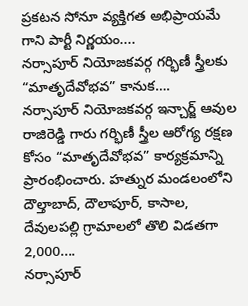ప్రకటన సోనూ వ్యక్తిగత అభిప్రాయమే గాని పార్టీ నిర్ణయం....
నర్సాపూర్ నియోజకవర్గ గర్భిణీ స్త్రీలకు “మాతృదేవోభవ” కానుక….
నర్సాపూర్ నియోజకవర్గ ఇన్చార్జ్ ఆవుల రాజిరెడ్డి గారు గర్భిణీ స్త్రీల ఆరోగ్య రక్షణ కోసం “మాతృదేవోభవ” కార్యక్రమాన్ని ప్రారంభించారు. హత్నుర మండలంలోని దౌల్తాబాద్, దౌలాపూర్, కాసాల, దేవులపల్లి గ్రామాలలో తొలి విడతగా 2,000....
నర్సాపూర్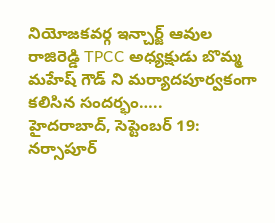నియోజకవర్గ ఇన్చార్జ్ ఆవుల రాజిరెడ్డి TPCC అధ్యక్షుడు బొమ్మ మహేష్ గౌడ్ ని మర్యాదపూర్వకంగా కలిసిన సందర్భం…..
హైదరాబాద్, సెప్టెంబర్ 19: నర్సాపూర్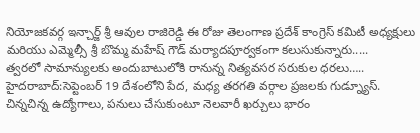నియోజకవర్గ ఇన్చార్జ్ శ్రీ ఆవుల రాజిరెడ్డి ఈ రోజు తెలంగాణ ప్రదేశ్ కాంగ్రెస్ కమిటీ అధ్యక్షులు మరియు ఎమ్మెల్సీ శ్రీ బొమ్మ మహేష్ గౌడ్ మర్యాదపూర్వకంగా కలుసుకున్నారు.....
త్వరలో సామాన్యులకు అందుబాటులోకి రానున్న నిత్యవసర సరుకుల ధరలు…..
హైదరాబాద్:సెప్టెంబర్ 19 దేశంలోని పేద, మధ్య తరగతి వర్గాల ప్రజలకు గుడ్న్యూస్. చిన్నచిన్న ఉద్యోగాలు, పనులు చేసుకుంటూ నెలవారీ ఖర్చులు భారం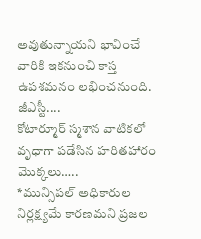అవుతున్నాయని భావించే వారికి ఇకనుంచి కాస్త ఉపశమనం లభించనుంది. జీఎస్టీ....
కోటార్మూర్ స్మశాన వాటికలో వృధాగా పడేసిన హరితహారం మొక్కలు…..
*మున్సిపల్ అధికారుల నిర్లక్ష్యమే కారణమని ప్రజల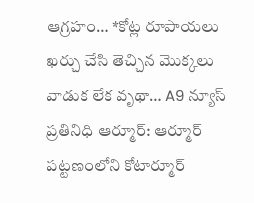ఆగ్రహం… *కోట్ల రూపాయలు ఖర్చు చేసి తెచ్చిన మొక్కలు వాడుక లేక వృథా… A9 న్యూస్ ప్రతినిధి ఆర్మూర్: ఆర్మూర్ పట్టణంలోని కోటార్మూర్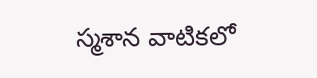స్మశాన వాటికలో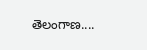తెలంగాణ....